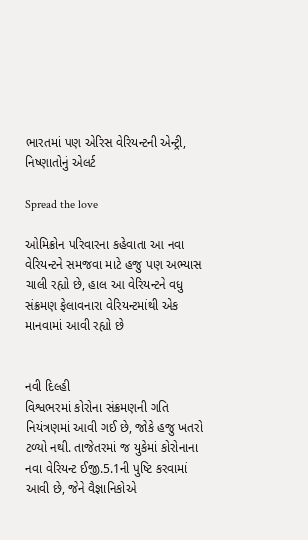ભારતમાં પણ એરિસ વેરિયન્ટની એન્ટ્રી, નિષ્ણાતોનું એલર્ટ

Spread the love

ઓમિક્રોન પરિવારના કહેવાતા આ નવા વેરિયન્ટને સમજવા માટે હજુ પણ અભ્યાસ ચાલી રહ્યો છે, હાલ આ વેરિયન્ટને વધુ સંક્રમણ ફેલાવનારા વેરિયન્ટમાંથી એક માનવામાં આવી રહ્યો છે


નવી દિલ્હી
વિશ્વભરમાં કોરોના સંક્રમણની ગતિ નિયંત્રણમાં આવી ગઈ છે, જોકે હજુ ખતરો ટળ્યો નથી. તાજેતરમાં જ યુકેમાં કોરોનાના નવા વેરિયન્ટ ઈજી.5.1ની પુષ્ટિ કરવામાં આવી છે, જેને વૈજ્ઞાનિકોએ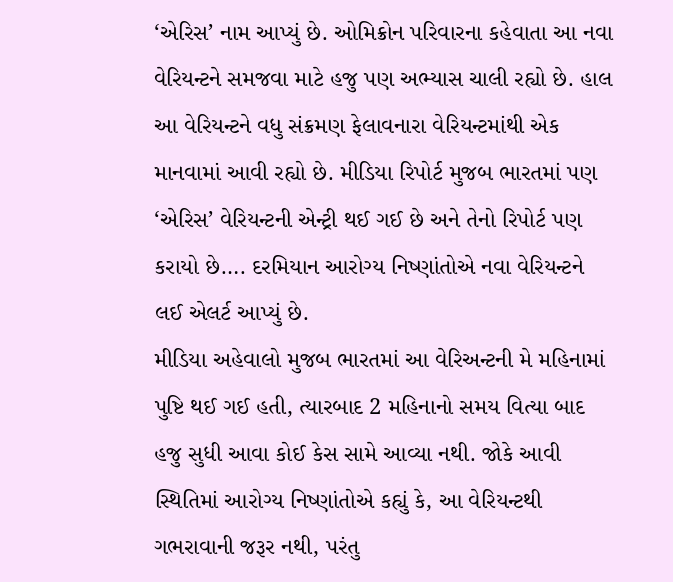‘એરિસ’ નામ આપ્યું છે. ઓમિક્રોન પરિવારના કહેવાતા આ નવા વેરિયન્ટને સમજવા માટે હજુ પણ અભ્યાસ ચાલી રહ્યો છે. હાલ આ વેરિયન્ટને વધુ સંક્રમણ ફેલાવનારા વેરિયન્ટમાંથી એક માનવામાં આવી રહ્યો છે. મીડિયા રિપોર્ટ મુજબ ભારતમાં પણ ‘એરિસ’ વેરિયન્ટની એન્ટ્રી થઈ ગઈ છે અને તેનો રિપોર્ટ પણ કરાયો છે…. દરમિયાન આરોગ્ય નિષ્ણાંતોએ નવા વેરિયન્ટને લઈ એલર્ટ આપ્યું છે.
મીડિયા અહેવાલો મુજબ ભારતમાં આ વેરિઅન્ટની મે મહિનામાં પુષ્ટિ થઈ ગઈ હતી, ત્યારબાદ 2 મહિનાનો સમય વિત્યા બાદ હજુ સુધી આવા કોઈ કેસ સામે આવ્યા નથી. જોકે આવી સ્થિતિમાં આરોગ્ય નિષ્ણાંતોએ કહ્યું કે, આ વેરિયન્ટથી ગભરાવાની જરૂર નથી, પરંતુ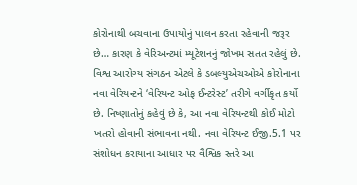કોરોનાથી બચવાના ઉપાયોનું પાલન કરતા રહેવાની જરૂર છે… કારણ કે વેરિઅન્ટમાં મ્યૂટેશનનું જોખમ સતત રહેલું છે.
વિશ્વ આરોગ્ય સંગઠન એટલે કે ડબલ્યુએચઓએ કોરોનાના નવા વેરિયન્ટને ‘વેરિયન્ટ ઓફ ઈન્ટરેસ્ટ’ તરીગે વર્ગીકૃત કર્યો છે. નિષ્ણાતોનું કહેવું છે કે, આ નવા વેરિયન્ટથી કોઈ મોટો ખતરો હોવાની સંભાવના નથી. નવા વેરિયન્ટ ઈજી.5.1 પર સંશોધન કરાયાના આધાર પર વૈશ્વિક સ્તરે આ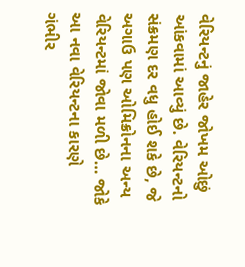વેરિયન્ટનું જાહેર જોખમ ઓછું આંકવામાં આવ્યું છે. વેરિયન્ટનો સંક્રમણ દર વધુ હોઈ શકે છે, જે અગાઉ પણ ઓમિક્રોનના અન્ય વેરિયન્ટમાં જોવા મળી છે… જોકે આ નવા વેરિયન્ટના કારણે ગંભીર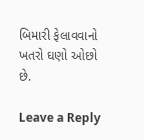બિમારી ફેલાવવાનો ખતરો ઘણો ઓછો છે.

Leave a Reply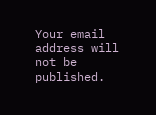Your email address will not be published.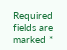Required fields are marked *